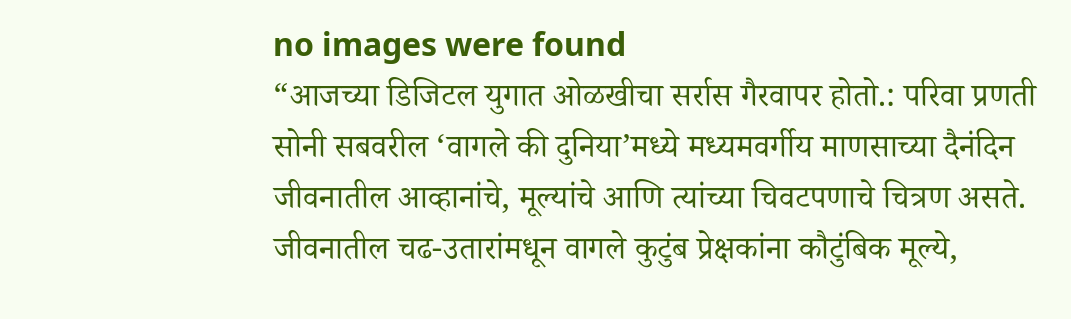no images were found
“आजच्या डिजिटल युगात ओळखीचा सर्रास गैरवापर होतो.: परिवा प्रणती
सोनी सबवरील ‘वागले की दुनिया’मध्ये मध्यमवर्गीय माणसाच्या दैनंदिन जीवनातील आव्हानांचे, मूल्यांचे आणि त्यांच्या चिवटपणाचे चित्रण असते. जीवनातील चढ-उतारांमधून वागले कुटुंब प्रेक्षकांना कौटुंबिक मूल्ये,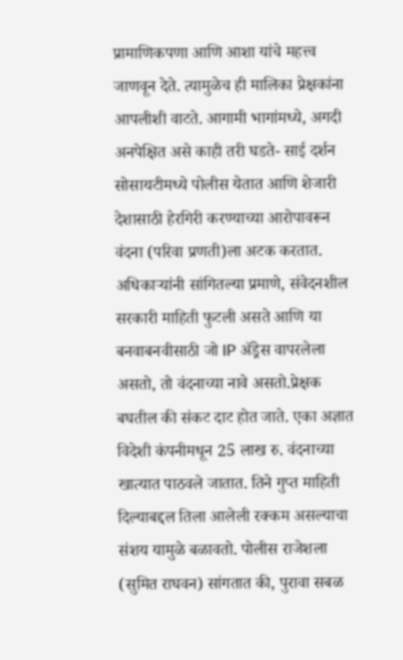प्रामाणिकपणा आणि आशा यांचे महत्त्व जाणवून देते. त्यामुळेच ही मालिका प्रेक्षकांना आपलीशी वाटते. आगामी भागांमध्ये, अगदी अनपेक्षित असे काही तरी घडते- साई दर्शन सोसायटीमध्ये पोलीस येतात आणि शेजारी देशासाठी हेरगिरी करण्याच्या आरोपावरून वंदना (परिवा प्रणती)ला अटक करतात. अधिकाऱ्यांनी सांगितल्या प्रमाणे, संवेदनशील सरकारी माहिती फुटली असते आणि या बनवाबनवीसाठी जो IP ॲड्रेस वापरलेला असतो, तो वंदनाच्या नावे असतो.प्रेक्षक बघतील की संकट दाट होत जाते. एका अज्ञात विदेशी कंपनीमधून 25 लाख रु. वंदनाच्या खात्यात पाठवले जातात. तिने गुप्त माहिती दिल्याबद्दल तिला आलेली रक्कम असल्याचा संशय यामुळे बळावतो. पोलीस राजेशला (सुमित राघवन) सांगतात की, पुरावा सबळ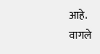आहे. वागले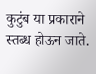कुटुंब या प्रकाराने स्तब्ध होऊन जाते.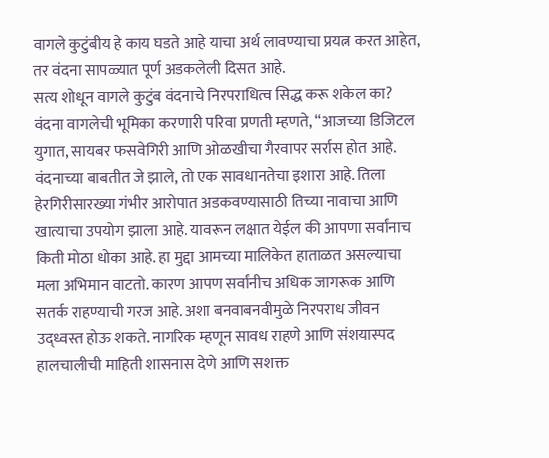वागले कुटुंबीय हे काय घडते आहे याचा अर्थ लावण्याचा प्रयत्न करत आहेत, तर वंदना सापळ्यात पूर्ण अडकलेली दिसत आहे.
सत्य शोधून वागले कुटुंब वंदनाचे निरपराधित्व सिद्ध करू शकेल का?
वंदना वागलेची भूमिका करणारी परिवा प्रणती म्हणते, “आजच्या डिजिटल युगात, सायबर फसवेगिरी आणि ओळखीचा गैरवापर सर्रास होत आहे. वंदनाच्या बाबतीत जे झाले, तो एक सावधानतेचा इशारा आहे. तिला हेरगिरीसारख्या गंभीर आरोपात अडकवण्यासाठी तिच्या नावाचा आणि खात्याचा उपयोग झाला आहे. यावरून लक्षात येईल की आपणा सर्वांनाच किती मोठा धोका आहे. हा मुद्दा आमच्या मालिकेत हाताळत असल्याचा मला अभिमान वाटतो. कारण आपण सर्वांनीच अधिक जागरूक आणि सतर्क राहण्याची गरज आहे. अशा बनवाबनवीमुळे निरपराध जीवन उद्ध्वस्त होऊ शकते. नागरिक म्हणून सावध राहणे आणि संशयास्पद हालचालीची माहिती शासनास देणे आणि सशक्त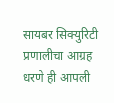सायबर सिक्युरिटी प्रणालीचा आग्रह धरणे ही आपली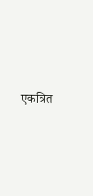एकत्रित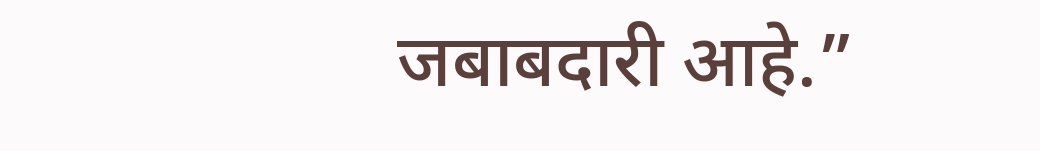जबाबदारी आहे.”